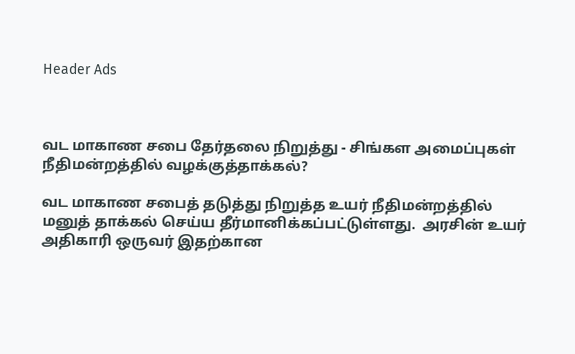Header Ads



வட மாகாண சபை தேர்தலை நிறுத்து - சிங்கள அமைப்புகள் நீதிமன்றத்தில் வழக்குத்தாக்கல்?

வட மாகாண சபைத் தடுத்து நிறுத்த உயர் நீதிமன்றத்தில் மனுத் தாக்கல் செய்ய தீர்மானிக்கப்பட்டுள்ளது.  அரசின் உயர் அதிகாரி ஒருவர் இதற்கான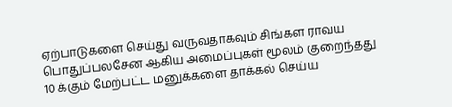ஏற்பாடுகளை செய்து வருவதாகவும் சிங்கள ராவய பொதுப்பலசேன ஆகிய அமைப்புகள் மூலம் குறைந்தது 10 க்கும் மேற்பட்ட மனுக்களை தாக்கல் செய்ய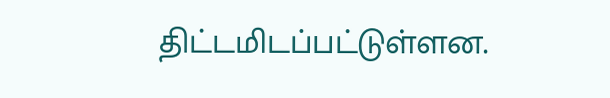திட்டமிடப்பட்டுள்ளன.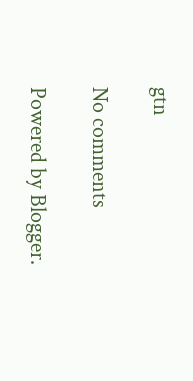gtn

No comments

Powered by Blogger.